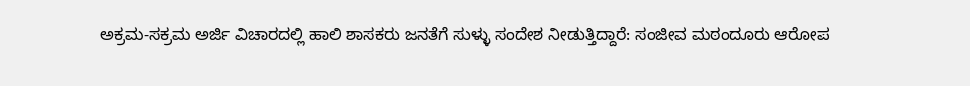ಅಕ್ರಮ-ಸಕ್ರಮ ಅರ್ಜಿ ವಿಚಾರದಲ್ಲಿ ಹಾಲಿ ಶಾಸಕರು ಜನತೆಗೆ ಸುಳ್ಳು ಸಂದೇಶ ನೀಡುತ್ತಿದ್ದಾರೆ: ಸಂಜೀವ ಮಠಂದೂರು ಆರೋಪ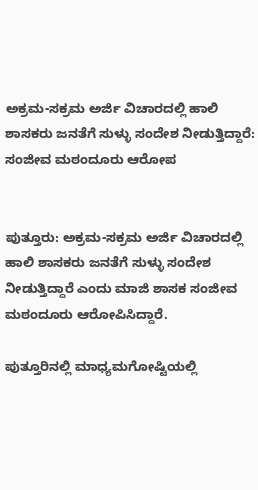ಅಕ್ರಮ-ಸಕ್ರಮ ಅರ್ಜಿ ವಿಚಾರದಲ್ಲಿ ಹಾಲಿ ಶಾಸಕರು ಜನತೆಗೆ ಸುಳ್ಳು ಸಂದೇಶ ನೀಡುತ್ತಿದ್ದಾರೆ: ಸಂಜೀವ ಮಠಂದೂರು ಆರೋಪ


ಪುತ್ತೂರು: ಅಕ್ರಮ-ಸಕ್ರಮ ಅರ್ಜಿ ವಿಚಾರದಲ್ಲಿ ಹಾಲಿ ಶಾಸಕರು ಜನತೆಗೆ ಸುಳ್ಳು ಸಂದೇಶ ನೀಡುತ್ತಿದ್ದಾರೆ ಎಂದು ಮಾಜಿ ಶಾಸಕ ಸಂಜೀವ ಮಠಂದೂರು ಆರೋಪಿಸಿದ್ದಾರೆ.

ಪುತ್ತೂರಿನಲ್ಲಿ ಮಾಧ್ಯಮಗೋಷ್ಟಿಯಲ್ಲಿ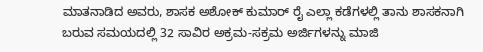ಮಾತನಾಡಿದ ಅವರು, ಶಾಸಕ ಅಶೋಕ್ ಕುಮಾರ್ ರೈ ಎಲ್ಲಾ ಕಡೆಗಳಲ್ಲಿ ತಾನು ಶಾಸಕನಾಗಿ ಬರುವ ಸಮಯದಲ್ಲಿ 32 ಸಾವಿರ ಅಕ್ರಮ-ಸಕ್ರಮ ಅರ್ಜಿಗಳನ್ನು ಮಾಜಿ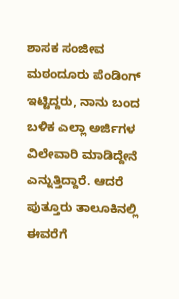ಶಾಸಕ ಸಂಜೀವ ಮಠಂದೂರು ಪೆಂಡಿಂಗ್ ಇಟ್ಟಿದ್ದರು, ನಾನು ಬಂದ ಬಳಿಕ ಎಲ್ಲಾ ಅರ್ಜಿಗಳ ವಿಲೇವಾರಿ ಮಾಡಿದ್ದೇನೆ ಎನ್ನುತ್ತಿದ್ದಾರೆ. ಆದರೆ ಪುತ್ತೂರು ತಾಲೂಕಿನಲ್ಲಿ ಈವರೆಗೆ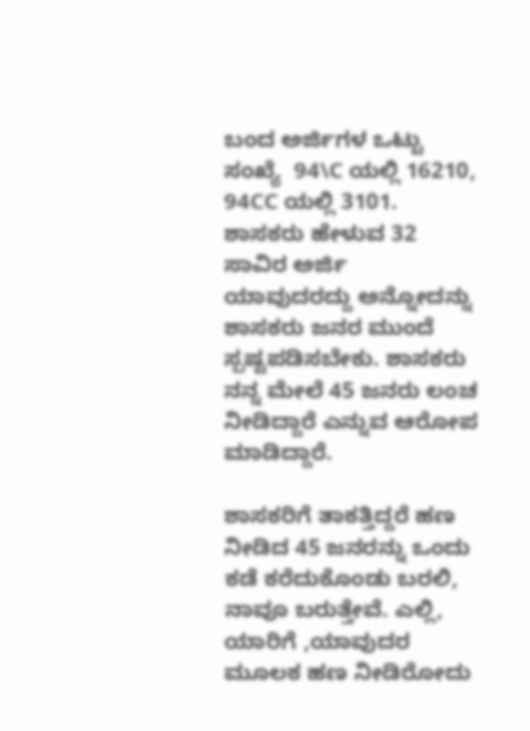ಬಂದ ಅರ್ಜಿಗಳ ಒಟ್ಟು ಸಂಖ್ಯೆ  94\C ಯಲ್ಲಿ 16210, 94CC ಯಲ್ಲಿ 3101. ಶಾಸಕರು ಹೇಳುವ 32 ಸಾವಿರ ಅರ್ಜಿ ಯಾವುದರದ್ದು ಅನ್ನೋದನ್ನು ಶಾಸಕರು ಜನರ ಮುಂದೆ ಸ್ಪಷ್ಟಪಡಿಸಬೇಕು. ಶಾಸಕರು ನನ್ನ ಮೇಲೆ 45 ಜನರು ಲಂಚ ನೀಡಿದ್ದಾರೆ ಎನ್ನುವ ಆರೋಪ ಮಾಡಿದ್ದಾರೆ.

ಶಾಸಕರಿಗೆ ತಾಕತ್ತಿದ್ದರೆ ಹಣ ನೀಡಿದ 45 ಜನರನ್ನು ಒಂದು ಕಡೆ ಕರೆದುಕೊಂಡು ಬರಲಿ, ನಾವೂ ಬರುತ್ತೇವೆ. ಎಲ್ಲಿ, ಯಾರಿಗೆ ,ಯಾವುದರ ಮೂಲಕ ಹಣ ನೀಡಿರೋದು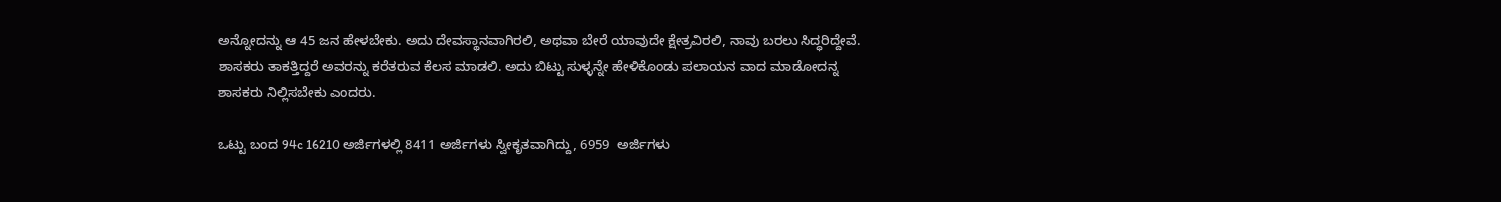ಅನ್ನೋದನ್ನು ಆ 45 ಜನ ಹೇಳಬೇಕು. ಅದು ದೇವಸ್ಥಾನವಾಗಿರಲಿ, ಅಥವಾ ಬೇರೆ ಯಾವುದೇ ಕ್ಷೇತ್ರವಿರಲಿ, ನಾವು ಬರಲು ಸಿದ್ಧರಿದ್ದೇವೆ‌. ಶಾಸಕರು ತಾಕತ್ತಿದ್ದರೆ ಅವರನ್ನು ಕರೆತರುವ ಕೆಲಸ ಮಾಡಲಿ. ಅದು ಬಿಟ್ಟು ಸುಳ್ಳನ್ನೇ ಹೇಳಿಕೊಂಡು ಪಲಾಯನ ವಾದ ಮಾಡೋದನ್ನ ಶಾಸಕರು ನಿಲ್ಲಿಸಬೇಕು ಎಂದರು.

ಒಟ್ಟು ಬಂದ 94c 16210 ಅರ್ಜಿಗಳಲ್ಲಿ 8411 ಅರ್ಜಿಗಳು ಸ್ವೀಕೃತವಾಗಿದ್ದು, 6959  ಅರ್ಜಿಗಳು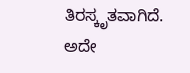ತಿರಸ್ಕೃತವಾಗಿದೆ. ಅದೇ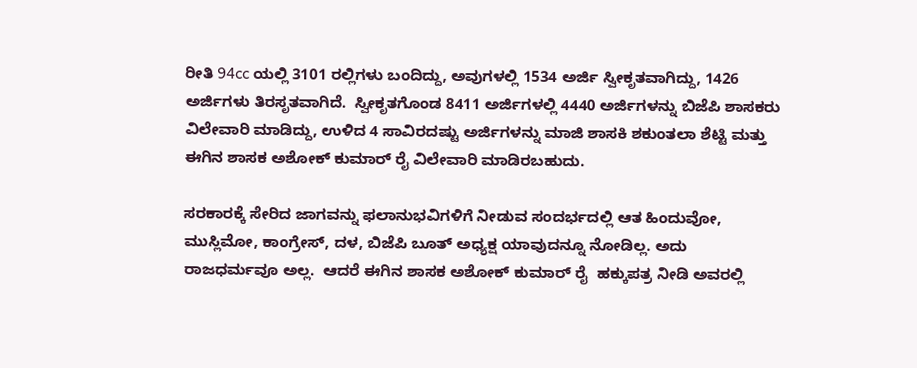ರೀತಿ 94cc ಯಲ್ಲಿ 3101 ರಲ್ಲಿಗಳು ಬಂದಿದ್ದು, ಅವುಗಳಲ್ಲಿ 1534 ಅರ್ಜಿ ಸ್ವೀಕೃತವಾಗಿದ್ದು, 1426 ಅರ್ಜಿಗಳು ತಿರಸೃತವಾಗಿದೆ.  ಸ್ವೀಕೃತಗೊಂಡ 8411 ಅರ್ಜಿಗಳಲ್ಲಿ 4440 ಅರ್ಜಿಗಳನ್ನು ಬಿಜೆಪಿ ಶಾಸಕರು ವಿಲೇವಾರಿ ಮಾಡಿದ್ದು, ಉಳಿದ 4 ಸಾವಿರದಷ್ಟು ಅರ್ಜಿಗಳನ್ನು ಮಾಜಿ ಶಾಸಕಿ ಶಕುಂತಲಾ ಶೆಟ್ಟಿ ಮತ್ತು ಈಗಿನ ಶಾಸಕ ಅಶೋಕ್ ಕುಮಾರ್ ರೈ ವಿಲೇವಾರಿ ಮಾಡಿರಬಹುದು.

ಸರಕಾರಕ್ಕೆ ಸೇರಿದ ಜಾಗವನ್ನು ಫಲಾನುಭವಿಗಳಿಗೆ ನೀಡುವ ಸಂದರ್ಭದಲ್ಲಿ ಆತ ಹಿಂದುವೋ, ಮುಸ್ಲಿಮೋ, ಕಾಂಗ್ರೇಸ್, ದಳ, ಬಿಜೆಪಿ ಬೂತ್ ಅಧ್ಯಕ್ಷ ಯಾವುದನ್ನೂ ನೋಡಿಲ್ಲ. ಅದು ರಾಜಧರ್ಮವೂ ಅಲ್ಲ.  ಆದರೆ ಈಗಿನ ಶಾಸಕ ಅಶೋಕ್ ಕುಮಾರ್ ರೈ  ಹಕ್ಕುಪತ್ರ ನೀಡಿ ಅವರಲ್ಲಿ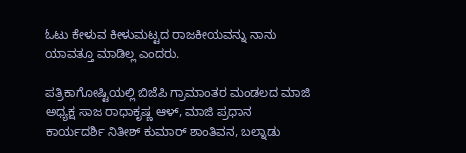ಓಟು ಕೇಳುವ ಕೀಳುಮಟ್ಟದ ರಾಜಕೀಯವನ್ನು ನಾನು ಯಾವತ್ತೂ ಮಾಡಿಲ್ಲ ಎಂದರು.

ಪತ್ರಿಕಾಗೋಷ್ಟಿಯಲ್ಲಿ ಬಿಜೆಪಿ ಗ್ರಾಮಾಂತರ ಮಂಡಲದ ಮಾಜಿ ಅಧ್ಯಕ್ಷ ಸಾಜ ರಾಧಾಕೃಷ್ಣ ಆಳ್‌, ಮಾಜಿ ಪ್ರಧಾನ ಕಾರ್ಯದರ್ಶಿ ನಿತೀಶ್ ಕುಮಾರ್ ಶಾಂತಿವನ, ಬಲ್ನಾಡು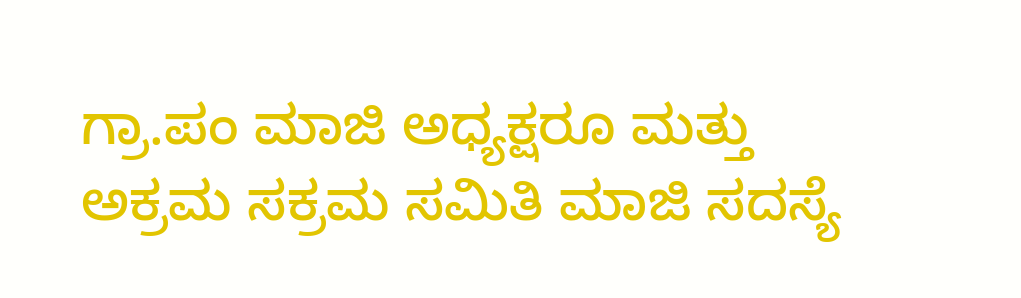ಗ್ರಾ.ಪಂ ಮಾಜಿ ಅಧ್ಯಕ್ಷರೂ ಮತ್ತು ಅಕ್ರಮ ಸಕ್ರಮ ಸಮಿತಿ ಮಾಜಿ ಸದಸ್ಯೆ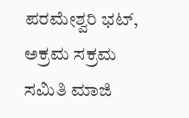ಪರಮೇಶ್ವರಿ ಭಟ್, ಅಕ್ರಮ ಸಕ್ರಮ ಸಮಿತಿ ಮಾಜಿ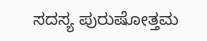ಸದಸ್ಯ ಪುರುಷೋತ್ತಮ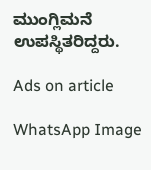ಮುಂಗ್ಲಿಮನೆ ಉಪಸ್ಥಿತರಿದ್ದರು.

Ads on article

WhatsApp Image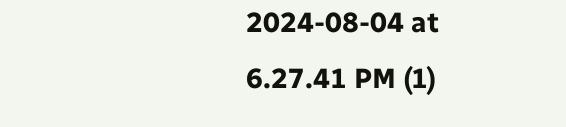2024-08-04 at 6.27.41 PM (1)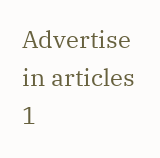Advertise in articles 1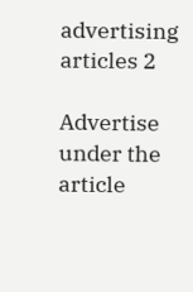advertising articles 2

Advertise under the article